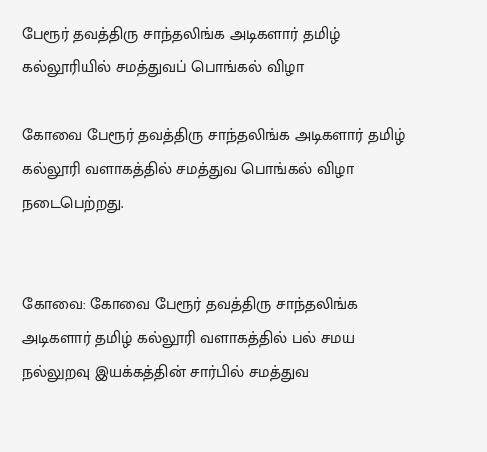பேரூர் தவத்திரு சாந்தலிங்க அடிகளார் தமிழ் கல்லூரியில் சமத்துவப் பொங்கல் விழா

கோவை பேரூர் தவத்திரு சாந்தலிங்க அடிகளார் தமிழ் கல்லூரி வளாகத்தில் சமத்துவ பொங்கல் விழா நடைபெற்றது.


கோவை: கோவை பேரூர் தவத்திரு சாந்தலிங்க அடிகளார் தமிழ் கல்லூரி வளாகத்தில் பல் சமய நல்லுறவு இயக்கத்தின் சார்பில் சமத்துவ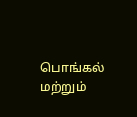பொங்கல் மற்றும்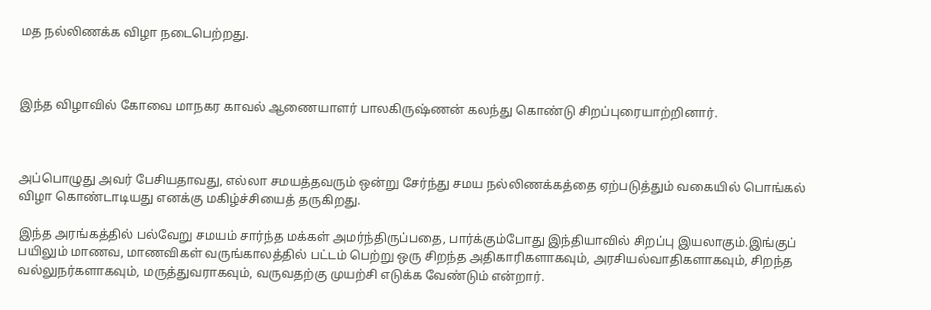மத நல்லிணக்க விழா நடைபெற்றது.



இந்த விழாவில் கோவை மாநகர காவல் ஆணையாளர் பாலகிருஷ்ணன் கலந்து கொண்டு சிறப்புரையாற்றினார்.



அப்பொழுது அவர் பேசியதாவது, எல்லா சமயத்தவரும் ஒன்று சேர்ந்து சமய நல்லிணக்கத்தை ஏற்படுத்தும் வகையில் பொங்கல் விழா கொண்டாடியது எனக்கு மகிழ்ச்சியைத் தருகிறது.

இந்த அரங்கத்தில் பல்வேறு சமயம் சார்ந்த மக்கள் அமர்ந்திருப்பதை, பார்க்கும்போது இந்தியாவில் சிறப்பு இயலாகும்.இங்குப் பயிலும் மாணவ, மாணவிகள் வருங்காலத்தில் பட்டம் பெற்று ஒரு சிறந்த அதிகாரிகளாகவும், அரசியல்வாதிகளாகவும், சிறந்த வல்லுநர்களாகவும், மருத்துவராகவும், வருவதற்கு முயற்சி எடுக்க வேண்டும் என்றார்.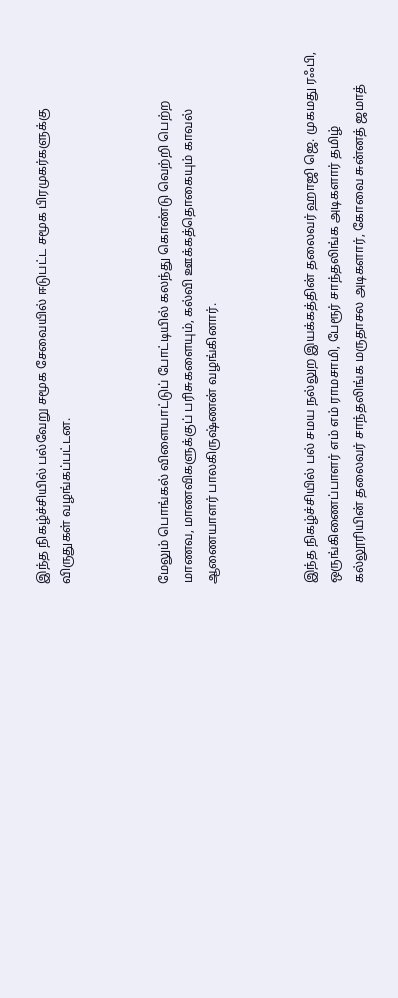இந்த நிகழ்ச்சியில் பல்வேறு சமூக சேவையில் ஈடுபட்ட சமூக பிரமுகர்களுக்கு விருதுகள் வழங்கப்பட்டன.



மேலும் பொங்கல் விளையாட்டுப் போட்டியில் கலந்து கொண்டு வெற்றி பெற்ற மாணவ, மாணவிகளுக்குப் பரிசுகளையும், கல்வி ஊக்கத்தொகையும் காவல் ஆணையாளர் பாலகிருஷ்ணன் வழங்கினார்.



இந்த நிகழ்ச்சியில் பல் சமய நல்லுற இயக்கத்தின் தலைவர் ஹாஜி ஜெ. முகமது ரஃபி, ஒருங்கிணைப்பாளர் எம் எம் ராமசாமி, பேரூர் சாந்தலிங்க அடிகளார் தமிழ் கல்லூரியின் தலைவர் சாந்தலிங்க மருதாசல அடிகளார், கோவை சுன்னத் ஜமாத்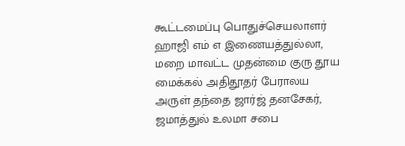கூட்டமைப்பு பொதுச்செயலாளர் ஹாஜி எம் எ இணையத்துல்லா, மறை மாவட்ட முதன்மை குரு தூய மைக்கல் அதிதூதர் பேராலய அருள் தந்தை ஜார்ஜ் தனசேகர், ஜமாத்துல் உலமா சபை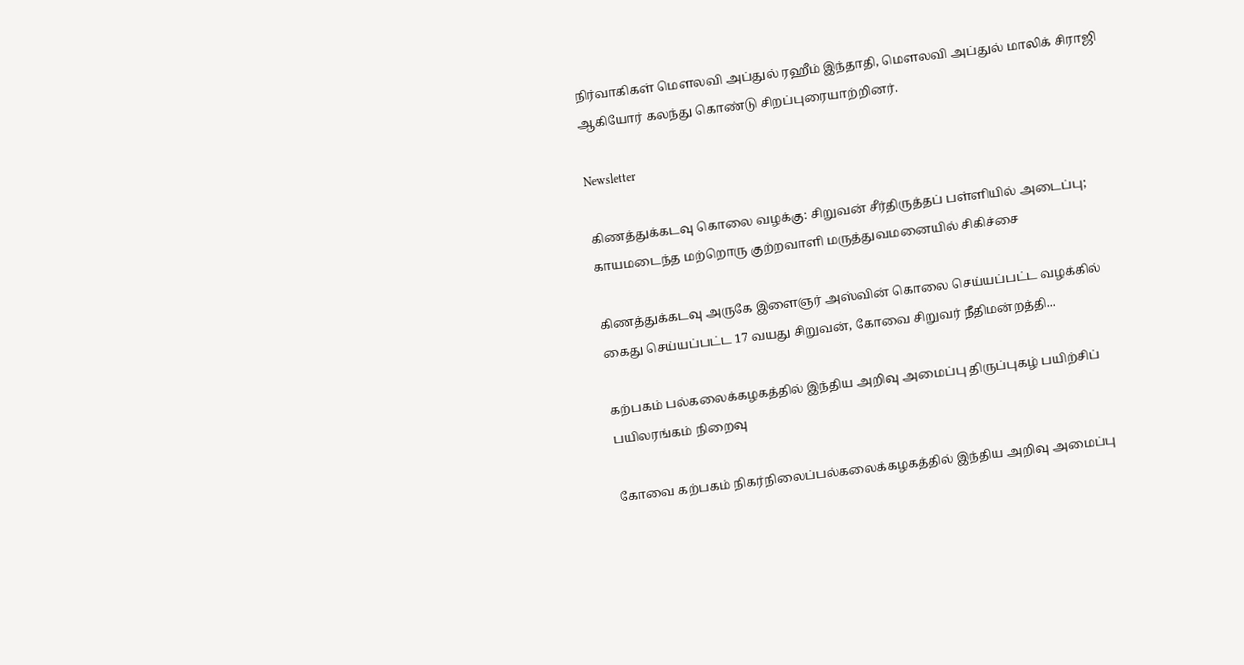நிர்வாகிகள் மௌலவி அப்துல் ரஹீம் இந்தாதி, மௌலவி அப்துல் மாலிக் சிராஜி ஆகியோர் கலந்து கொண்டு சிறப்புரையாற்றினர்.

Newsletter

கிணத்துக்கடவு கொலை வழக்கு: சிறுவன் சீர்திருத்தப் பள்ளியில் அடைப்பு; காயமடைந்த மற்றொரு குற்றவாளி மருத்துவமனையில் சிகிச்சை

கிணத்துக்கடவு அருகே இளைஞர் அஸ்வின் கொலை செய்யப்பட்ட வழக்கில் கைது செய்யப்பட்ட 17 வயது சிறுவன், கோவை சிறுவர் நீதிமன்றத்தி...

கற்பகம் பல்கலைக்கழகத்தில் இந்திய அறிவு அமைப்பு திருப்புகழ் பயிற்சிப் பயிலரங்கம் நிறைவு

கோவை கற்பகம் நிகர்நிலைப்பல்கலைக்கழகத்தில் இந்திய அறிவு அமைப்பு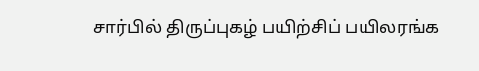சார்பில் திருப்புகழ் பயிற்சிப் பயிலரங்க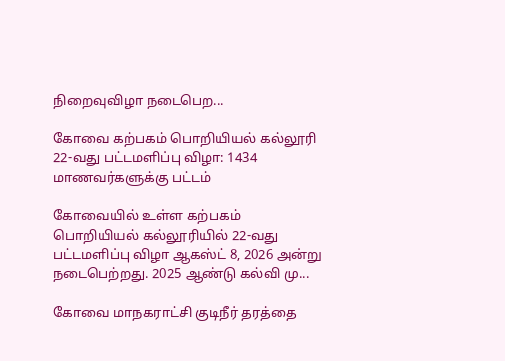நிறைவுவிழா நடைபெற...

கோவை கற்பகம் பொறியியல் கல்லூரி 22-வது பட்டமளிப்பு விழா: 1434 மாணவர்களுக்கு பட்டம்

கோவையில் உள்ள கற்பகம் பொறியியல் கல்லூரியில் 22-வது பட்டமளிப்பு விழா ஆகஸ்ட் 8, 2026 அன்று நடைபெற்றது. 2025 ஆண்டு கல்வி மு...

கோவை மாநகராட்சி குடிநீர் தரத்தை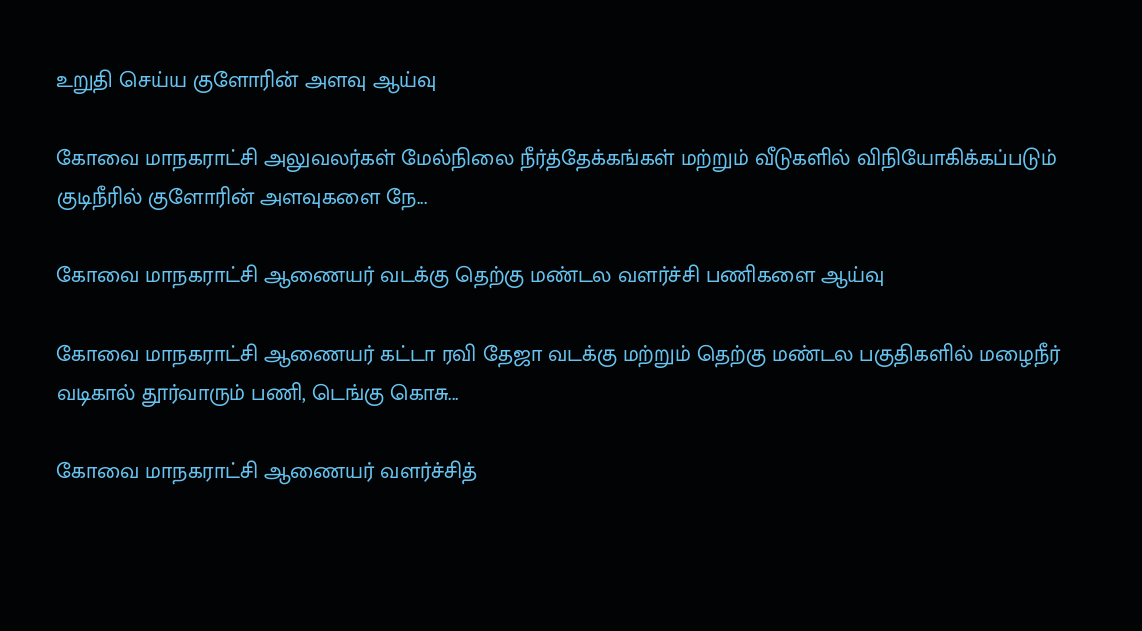உறுதி செய்ய குளோரின் அளவு ஆய்வு

கோவை மாநகராட்சி அலுவலர்கள் மேல்நிலை நீர்த்தேக்கங்கள் மற்றும் வீடுகளில் விநியோகிக்கப்படும் குடிநீரில் குளோரின் அளவுகளை நே...

கோவை மாநகராட்சி ஆணையர் வடக்கு தெற்கு மண்டல வளர்ச்சி பணிகளை ஆய்வு

கோவை மாநகராட்சி ஆணையர் கட்டா ரவி தேஜா வடக்கு மற்றும் தெற்கு மண்டல பகுதிகளில் மழைநீர் வடிகால் தூர்வாரும் பணி, டெங்கு கொசு...

கோவை மாநகராட்சி ஆணையர் வளர்ச்சித்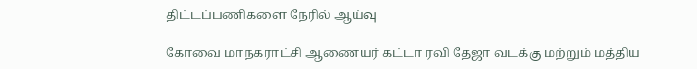திட்டப்பணிகளை நேரில் ஆய்வு

கோவை மாநகராட்சி ஆணையர் கட்டா ரவி தேஜா வடக்கு மற்றும் மத்திய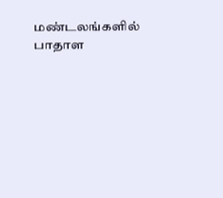மண்டலங்களில் பாதாள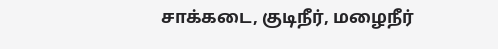சாக்கடை, குடிநீர், மழைநீர்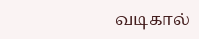வடிகால்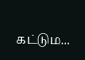கட்டும...